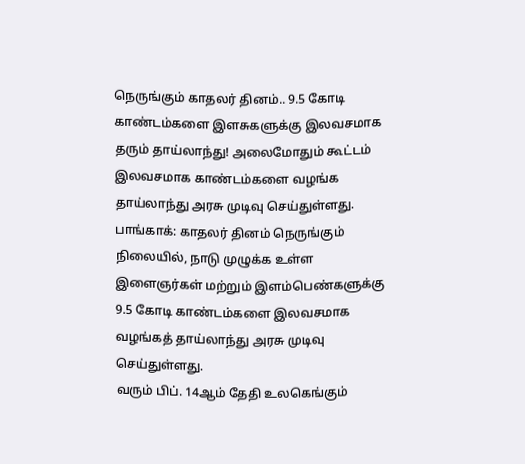நெருங்கும் காதலர் தினம்.. 9.5 கோடி காண்டம்களை இளசுகளுக்கு இலவசமாக தரும் தாய்லாந்து! அலைமோதும் கூட்டம்
இலவசமாக காண்டம்களை வழங்க தாய்லாந்து அரசு முடிவு செய்துள்ளது.
பாங்காக்: காதலர் தினம் நெருங்கும் நிலையில், நாடு முழுக்க உள்ள இளைஞர்கள் மற்றும் இளம்பெண்களுக்கு 9.5 கோடி காண்டம்களை இலவசமாக வழங்கத் தாய்லாந்து அரசு முடிவு செய்துள்ளது.
வரும் பிப். 14ஆம் தேதி உலகெங்கும்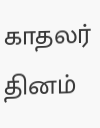காதலர் தினம்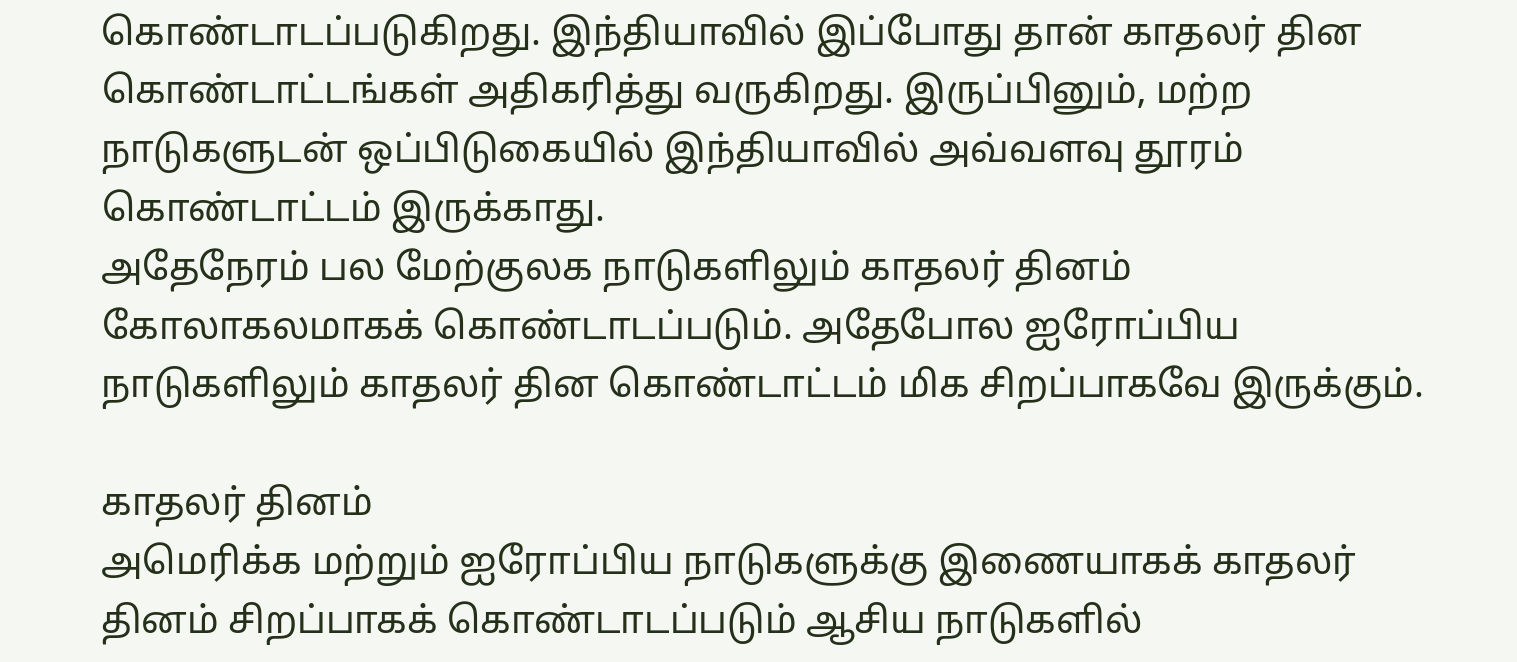கொண்டாடப்படுகிறது. இந்தியாவில் இப்போது தான் காதலர் தின கொண்டாட்டங்கள் அதிகரித்து வருகிறது. இருப்பினும், மற்ற நாடுகளுடன் ஒப்பிடுகையில் இந்தியாவில் அவ்வளவு தூரம் கொண்டாட்டம் இருக்காது.
அதேநேரம் பல மேற்குலக நாடுகளிலும் காதலர் தினம் கோலாகலமாகக் கொண்டாடப்படும். அதேபோல ஐரோப்பிய நாடுகளிலும் காதலர் தின கொண்டாட்டம் மிக சிறப்பாகவே இருக்கும்.

காதலர் தினம்
அமெரிக்க மற்றும் ஐரோப்பிய நாடுகளுக்கு இணையாகக் காதலர் தினம் சிறப்பாகக் கொண்டாடப்படும் ஆசிய நாடுகளில்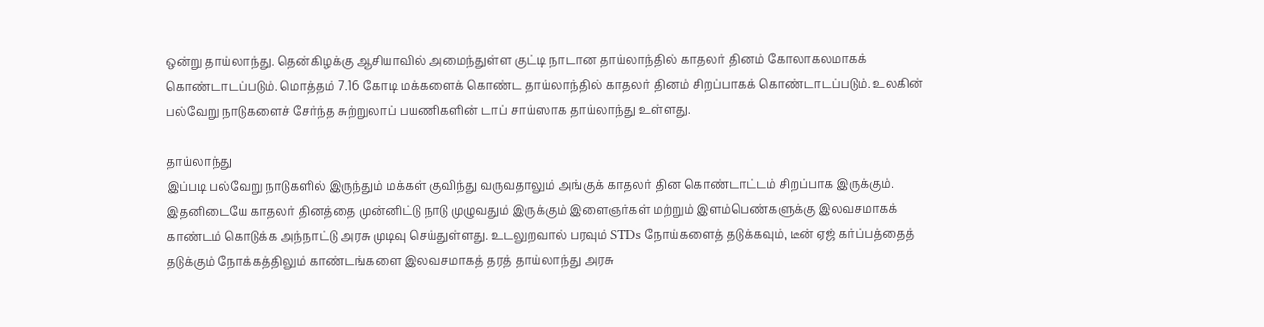ஒன்று தாய்லாந்து. தென்கிழக்கு ஆசியாவில் அமைந்துள்ள குட்டி நாடான தாய்லாந்தில் காதலர் தினம் கோலாகலமாகக் கொண்டாடப்படும். மொத்தம் 7.16 கோடி மக்களைக் கொண்ட தாய்லாந்தில் காதலர் தினம் சிறப்பாகக் கொண்டாடப்படும். உலகின் பல்வேறு நாடுகளைச் சேர்ந்த சுற்றுலாப் பயணிகளின் டாப் சாய்ஸாக தாய்லாந்து உள்ளது.

தாய்லாந்து
இப்படி பல்வேறு நாடுகளில் இருந்தும் மக்கள் குவிந்து வருவதாலும் அங்குக் காதலர் தின கொண்டாட்டம் சிறப்பாக இருக்கும். இதனிடையே காதலர் தினத்தை முன்னிட்டு நாடு முழுவதும் இருக்கும் இளைஞர்கள் மற்றும் இளம்பெண்களுக்கு இலவசமாகக் காண்டம் கொடுக்க அந்நாட்டு அரசு முடிவு செய்துள்ளது. உடலுறவால் பரவும் STDs நோய்களைத் தடுக்கவும், டீன் ஏஜ் கர்ப்பத்தைத் தடுக்கும் நோக்கத்திலும் காண்டங்களை இலவசமாகத் தரத் தாய்லாந்து அரசு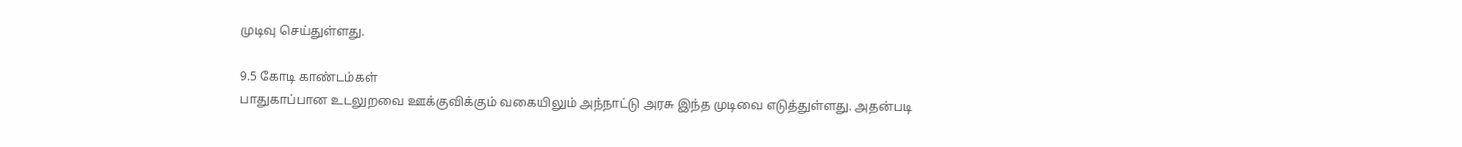முடிவு செய்துள்ளது.

9.5 கோடி காண்டம்கள்
பாதுகாப்பான உடலுறவை ஊக்குவிக்கும் வகையிலும் அந்நாட்டு அரசு இந்த முடிவை எடுத்துள்ளது. அதன்படி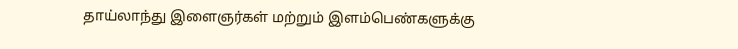தாய்லாந்து இளைஞர்கள் மற்றும் இளம்பெண்களுக்கு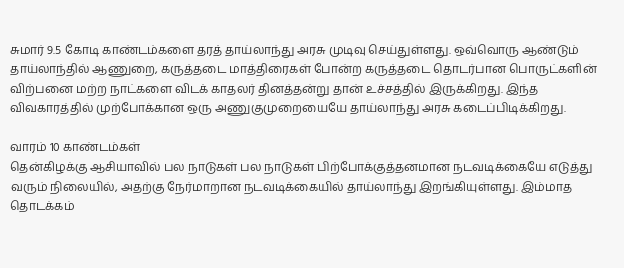சுமார் 9.5 கோடி காண்டம்களை தரத் தாய்லாந்து அரசு முடிவு செய்துள்ளது. ஒவ்வொரு ஆண்டும் தாய்லாந்தில் ஆணுறை, கருத்தடை மாத்திரைகள் போன்ற கருத்தடை தொடர்பான பொருட்களின் விற்பனை மற்ற நாட்களை விடக் காதலர் தினத்தன்று தான் உச்சத்தில் இருக்கிறது. இந்த விவகாரத்தில் முற்போக்கான ஒரு அணுகுமுறையையே தாய்லாந்து அரசு கடைப்பிடிக்கிறது.

வாரம் 10 காண்டம்கள்
தென்கிழக்கு ஆசியாவில் பல நாடுகள் பல நாடுகள் பிற்போக்குத்தனமான நடவடிக்கையே எடுத்து வரும் நிலையில், அதற்கு நேர்மாறான நடவடிக்கையில் தாய்லாந்து இறங்கியுள்ளது. இம்மாத தொடக்கம்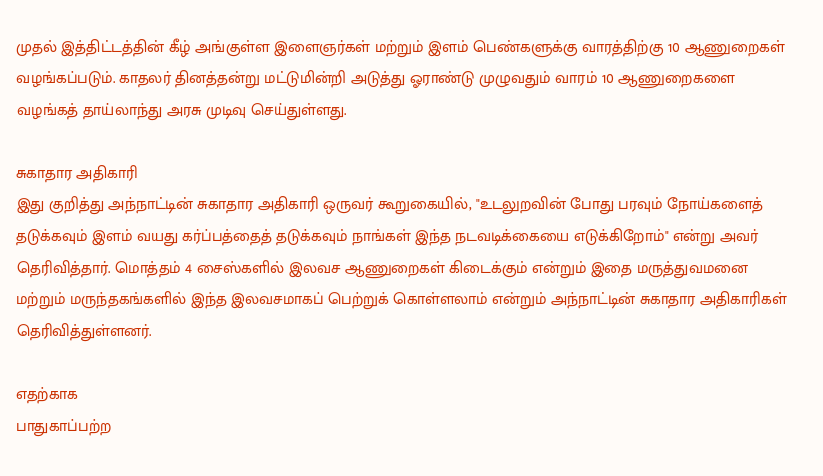முதல் இத்திட்டத்தின் கீழ் அங்குள்ள இளைஞர்கள் மற்றும் இளம் பெண்களுக்கு வாரத்திற்கு 10 ஆணுறைகள் வழங்கப்படும். காதலர் தினத்தன்று மட்டுமின்றி அடுத்து ஓராண்டு முழுவதும் வாரம் 10 ஆணுறைகளை வழங்கத் தாய்லாந்து அரசு முடிவு செய்துள்ளது.

சுகாதார அதிகாரி
இது குறித்து அந்நாட்டின் சுகாதார அதிகாரி ஒருவர் கூறுகையில், "உடலுறவின் போது பரவும் நோய்களைத் தடுக்கவும் இளம் வயது கர்ப்பத்தைத் தடுக்கவும் நாங்கள் இந்த நடவடிக்கையை எடுக்கிறோம்" என்று அவர் தெரிவித்தார். மொத்தம் 4 சைஸ்களில் இலவச ஆணுறைகள் கிடைக்கும் என்றும் இதை மருத்துவமனை மற்றும் மருந்தகங்களில் இந்த இலவசமாகப் பெற்றுக் கொள்ளலாம் என்றும் அந்நாட்டின் சுகாதார அதிகாரிகள் தெரிவித்துள்ளனர்.

எதற்காக
பாதுகாப்பற்ற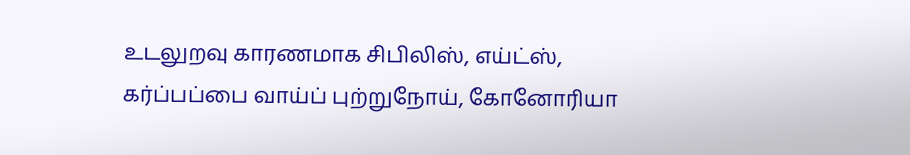உடலுறவு காரணமாக சிபிலிஸ், எய்ட்ஸ், கர்ப்பப்பை வாய்ப் புற்றுநோய், கோனோரியா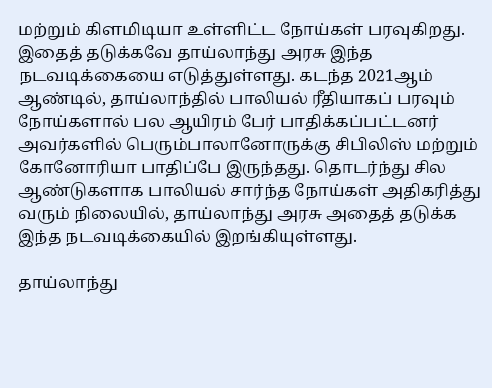மற்றும் கிளமிடியா உள்ளிட்ட நோய்கள் பரவுகிறது. இதைத் தடுக்கவே தாய்லாந்து அரசு இந்த நடவடிக்கையை எடுத்துள்ளது. கடந்த 2021ஆம் ஆண்டில், தாய்லாந்தில் பாலியல் ரீதியாகப் பரவும் நோய்களால் பல ஆயிரம் பேர் பாதிக்கப்பட்டனர் அவர்களில் பெரும்பாலானோருக்கு சிபிலிஸ் மற்றும் கோனோரியா பாதிப்பே இருந்தது. தொடர்ந்து சில ஆண்டுகளாக பாலியல் சார்ந்த நோய்கள் அதிகரித்து வரும் நிலையில், தாய்லாந்து அரசு அதைத் தடுக்க இந்த நடவடிக்கையில் இறங்கியுள்ளது.

தாய்லாந்து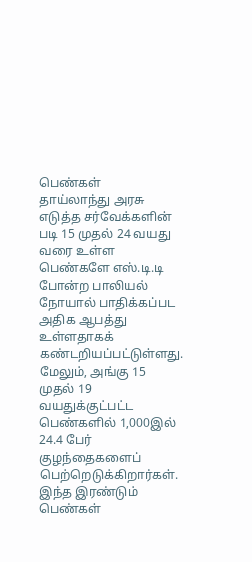பெண்கள்
தாய்லாந்து அரசு எடுத்த சர்வேக்களின் படி 15 முதல் 24 வயது வரை உள்ள பெண்களே எஸ்.டி.டி போன்ற பாலியல் நோயால் பாதிக்கப்பட அதிக ஆபத்து உள்ளதாகக் கண்டறியப்பட்டுள்ளது. மேலும், அங்கு 15 முதல் 19 வயதுக்குட்பட்ட பெண்களில் 1,000இல் 24.4 பேர் குழந்தைகளைப் பெற்றெடுக்கிறார்கள். இந்த இரண்டும் பெண்கள்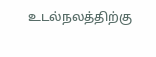உடல்நலத்திற்கு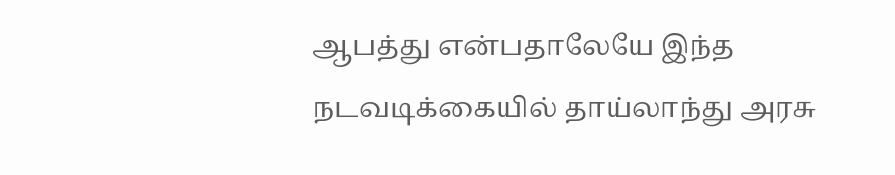ஆபத்து என்பதாலேயே இந்த நடவடிக்கையில் தாய்லாந்து அரசு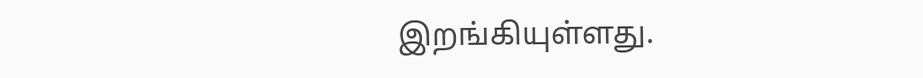இறங்கியுள்ளது.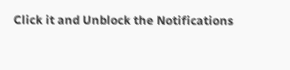Click it and Unblock the Notifications